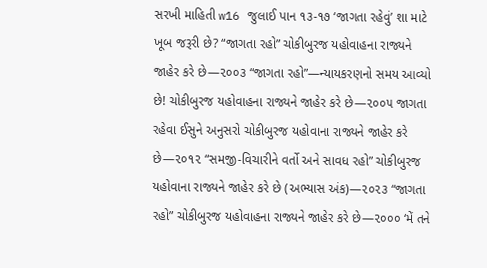સરખી માહિતી w16 જુલાઈ પાન ૧૩-૧૭ ‘જાગતા રહેવું’ શા માટે ખૂબ જરૂરી છે? “જાગતા રહો” ચોકીબુરજ યહોવાહના રાજ્યને જાહેર કરે છે—૨૦૦૩ “જાગતા રહો”—ન્યાયકરણનો સમય આવ્યો છે! ચોકીબુરજ યહોવાહના રાજ્યને જાહેર કરે છે—૨૦૦૫ જાગતા રહેવા ઈસુને અનુસરો ચોકીબુરજ યહોવાના રાજ્યને જાહેર કરે છે—૨૦૧૨ “સમજી-વિચારીને વર્તો અને સાવધ રહો” ચોકીબુરજ યહોવાના રાજ્યને જાહેર કરે છે (અભ્યાસ અંક)—૨૦૨૩ “જાગતા રહો” ચોકીબુરજ યહોવાહના રાજ્યને જાહેર કરે છે—૨૦૦૦ ‘મેં તને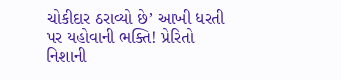ચોકીદાર ઠરાવ્યો છે’ આખી ધરતી પર યહોવાની ભક્તિ! પ્રેરિતો નિશાની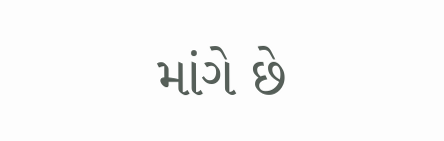માંગે છે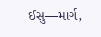ઈસુ—માર્ગ,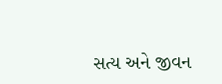સત્ય અને જીવન